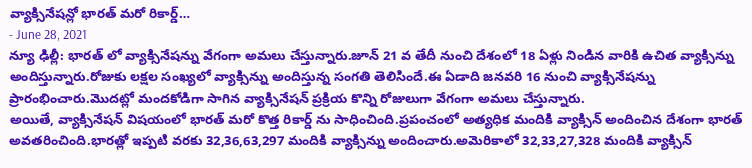వ్యాక్సినేషన్లో భారత్ మరో రికార్డ్…
- June 28, 2021
న్యూ ఢిల్లీ: భారత్ లో వ్యాక్సినేషన్ను వేగంగా అమలు చేస్తున్నారు.జూన్ 21 వ తేదీ నుంచి దేశంలో 18 ఏళ్లు నిండిన వారికి ఉచిత వ్యాక్సిన్ను అందిస్తున్నారు.రోజుకు లక్షల సంఖ్యలో వ్యాక్సిన్ను అందిస్తున్న సంగతి తెలిసిందే.ఈ ఏడాది జనవరి 16 నుంచి వ్యాక్సినేషన్ను ప్రారంభించారు.మొదట్లో మందకోడిగా సాగిన వ్యాక్సినేషన్ ప్రక్రియ కొన్ని రోజులుగా వేగంగా అమలు చేస్తున్నారు.
అయితే, వ్యాక్సినేషన్ విషయంలో భారత్ మరో కొత్త రికార్డ్ ను సాధించింది.ప్రపంచంలో అత్యధిక మందికి వ్యాక్సిన్ అందించిన దేశంగా భారత్ అవతరించింది.భారత్లో ఇప్పటి వరకు 32,36,63,297 మందికి వ్యాక్సిన్ను అందించారు.అమెరికాలో 32,33,27,328 మందికి వ్యాక్సిన్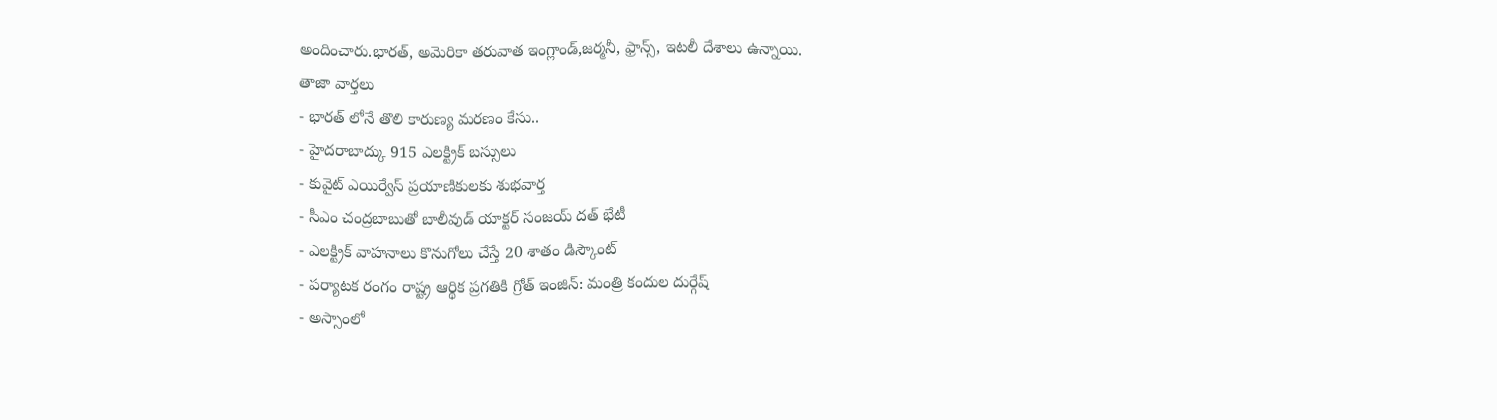అందించారు.భారత్, అమెరికా తరువాత ఇంగ్లాండ్,జర్మనీ, ఫ్రాన్స్, ఇటలీ దేశాలు ఉన్నాయి.
తాజా వార్తలు
- భారత్ లోనే తొలి కారుణ్య మరణం కేసు..
- హైదరాబాద్కు 915 ఎలక్ట్రిక్ బస్సులు
- కువైట్ ఎయిర్వేస్ ప్రయాణికులకు శుభవార్త
- సీఎం చంద్రబాబుతో బాలీవుడ్ యాక్టర్ సంజయ్ దత్ భేటీ
- ఎలక్ట్రిక్ వాహనాలు కొనుగోలు చేస్తే 20 శాతం డిస్కౌంట్
- పర్యాటక రంగం రాష్ట్ర ఆర్థిక ప్రగతికి గ్రోత్ ఇంజిన్: మంత్రి కందుల దుర్గేష్
- అస్సాంలో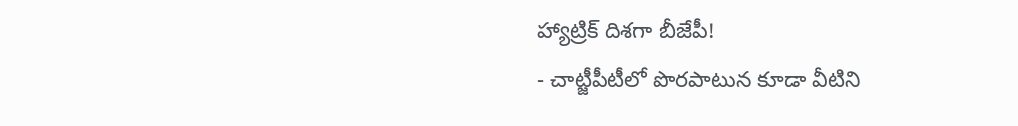హ్యాట్రిక్ దిశగా బీజేపీ!
- చాట్జీపీటీలో పొరపాటున కూడా వీటిని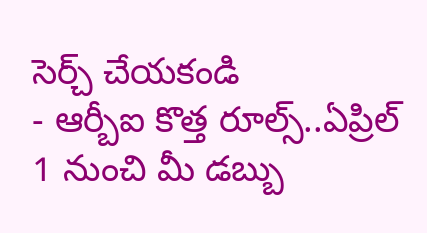సెర్చ్ చేయకండి
- ఆర్బీఐ కొత్త రూల్స్..ఏప్రిల్ 1 నుంచి మీ డబ్బు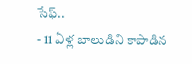సేఫ్..
- 11 ఏళ్ల బాలుడిని కాపాడిన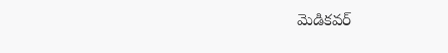మెడికవర్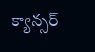క్యాన్సర్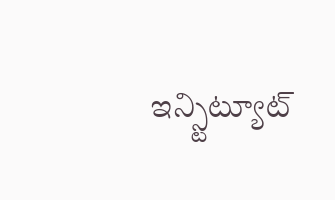ఇన్స్టిట్యూట్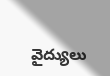వైద్యులు